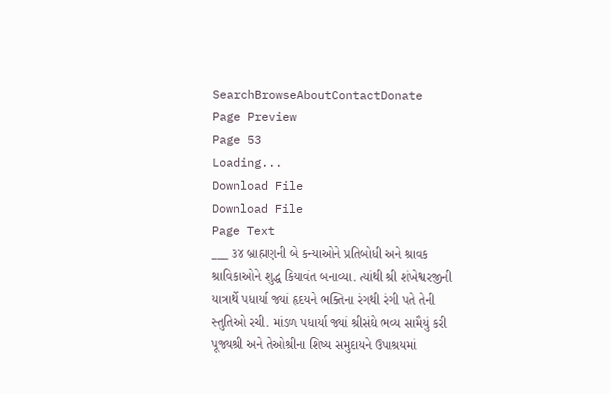SearchBrowseAboutContactDonate
Page Preview
Page 53
Loading...
Download File
Download File
Page Text
___ ૩૪ બ્રાહ્મણની બે કન્યાઓને પ્રતિબોધી અને શ્રાવક શ્રાવિકાઓને શુદ્ધ કિયાવંત બનાવ્યા. ત્યાંથી શ્રી શંખેશ્વરજીની યાત્રાર્થે પધાર્યા જ્યાં હૃદયને ભક્તિના રંગથી રંગી પતે તેની સ્તુતિઓ રચી. માંડળ પધાર્યા જ્યાં શ્રીસંઘે ભવ્ય સામૈયું કરી પૂજ્યશ્રી અને તેઓશ્રીના શિષ્ય સમુદાયને ઉપાશ્રયમાં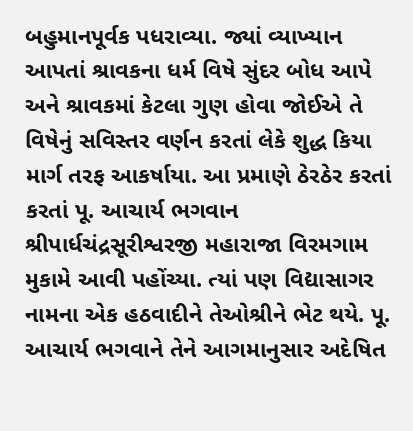બહુમાનપૂર્વક પધરાવ્યા. જ્યાં વ્યાખ્યાન આપતાં શ્રાવકના ધર્મ વિષે સુંદર બોધ આપે અને શ્રાવકમાં કેટલા ગુણ હોવા જોઈએ તે વિષેનું સવિસ્તર વર્ણન કરતાં લેકે શુદ્ધ કિયા માર્ગ તરફ આકર્ષાયા. આ પ્રમાણે ઠેરઠેર કરતાં કરતાં પૂ. આચાર્ય ભગવાન શ્રીપાર્ધચંદ્રસૂરીશ્વરજી મહારાજા વિરમગામ મુકામે આવી પહોંચ્યા. ત્યાં પણ વિદ્યાસાગર નામના એક હઠવાદીને તેઓશ્રીને ભેટ થયે. પૂ. આચાર્ય ભગવાને તેને આગમાનુસાર અદેષિત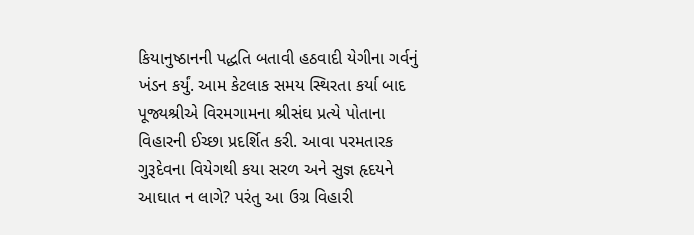કિયાનુષ્ઠાનની પદ્ધતિ બતાવી હઠવાદી યેગીના ગર્વનું ખંડન કર્યું. આમ કેટલાક સમય સ્થિરતા કર્યા બાદ પૂજ્યશ્રીએ વિરમગામના શ્રીસંઘ પ્રત્યે પોતાના વિહારની ઈચ્છા પ્રદર્શિત કરી. આવા પરમતારક ગુરૂદેવના વિયેગથી કયા સરળ અને સુજ્ઞ હૃદયને આઘાત ન લાગે? પરંતુ આ ઉગ્ર વિહારી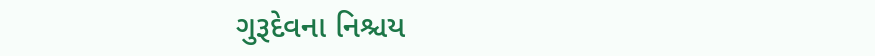ગુરૂદેવના નિશ્ચય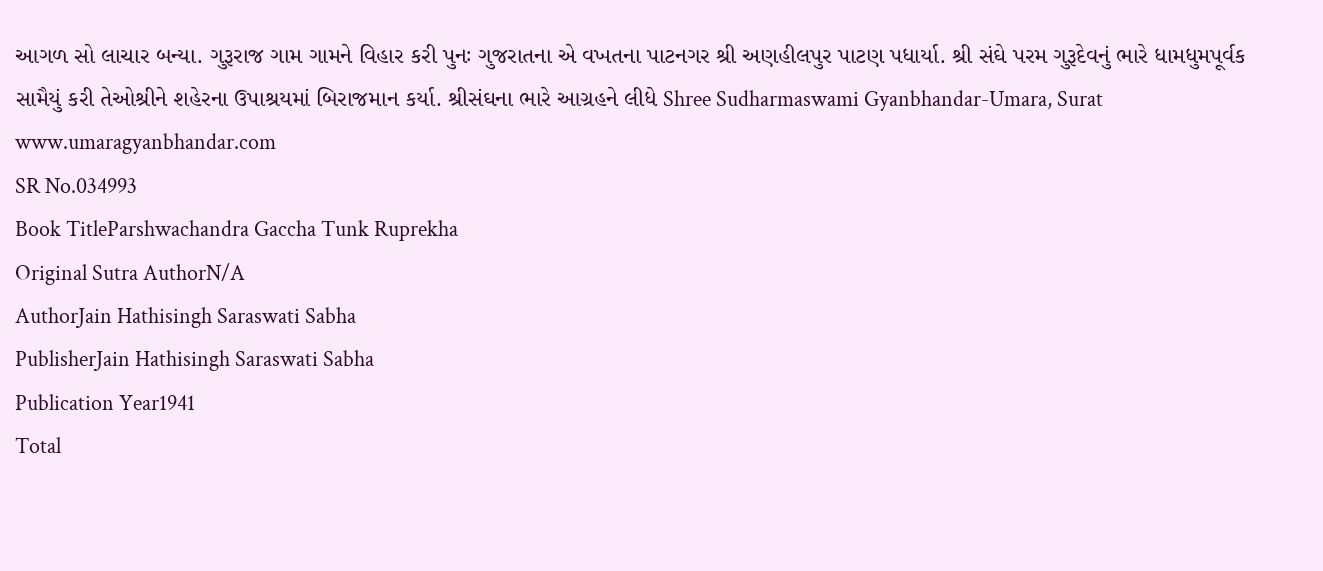આગળ સો લાચાર બન્યા. ગુરૂરાજ ગામ ગામને વિહાર કરી પુનઃ ગુજરાતના એ વખતના પાટનગર શ્રી અણહીલપુર પાટણ પધાર્યા. શ્રી સંઘે પરમ ગુરૂદેવનું ભારે ધામધુમપૂર્વક સામૈયું કરી તેઓશ્રીને શહેરના ઉપાશ્રયમાં બિરાજમાન કર્યા. શ્રીસંઘના ભારે આગ્રહને લીધે Shree Sudharmaswami Gyanbhandar-Umara, Surat www.umaragyanbhandar.com
SR No.034993
Book TitleParshwachandra Gaccha Tunk Ruprekha
Original Sutra AuthorN/A
AuthorJain Hathisingh Saraswati Sabha
PublisherJain Hathisingh Saraswati Sabha
Publication Year1941
Total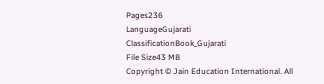Pages236
LanguageGujarati
ClassificationBook_Gujarati
File Size43 MB
Copyright © Jain Education International. All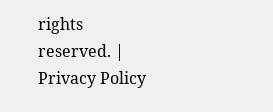rights reserved. | Privacy Policy